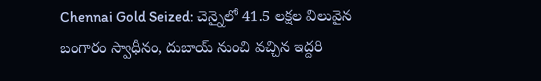Chennai Gold Seized: చెన్నైలో 41.5 లక్షల విలువైన బంగారం స్వాధీనం, దుబాయ్ నుంచి వచ్చిన ఇద్దరి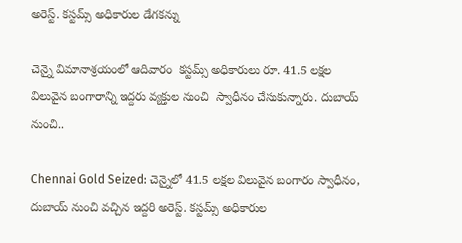అరెస్ట్. కస్టమ్స్ అధికారుల డేగకన్ను

చెన్నై విమానాశ్రయంలో ఆదివారం  కస్టమ్స్ అధికారులు రూ. 41.5 లక్షల విలువైన బంగారాన్ని ఇద్దరు వ్యక్తుల నుంచి  స్వాధీనం చేసుకున్నారు. దుబాయ్ నుంచి..

Chennai Gold Seized: చెన్నైలో 41.5 లక్షల విలువైన బంగారం స్వాధీనం, దుబాయ్ నుంచి వచ్చిన ఇద్దరి అరెస్ట్. కస్టమ్స్ అధికారుల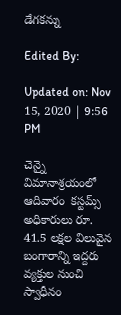డేగకన్ను

Edited By:

Updated on: Nov 15, 2020 | 9:56 PM

చెన్నై విమానాశ్రయంలో ఆదివారం  కస్టమ్స్ అధికారులు రూ. 41.5 లక్షల విలువైన బంగారాన్ని ఇద్దరు వ్యక్తుల నుంచి  స్వాధీనం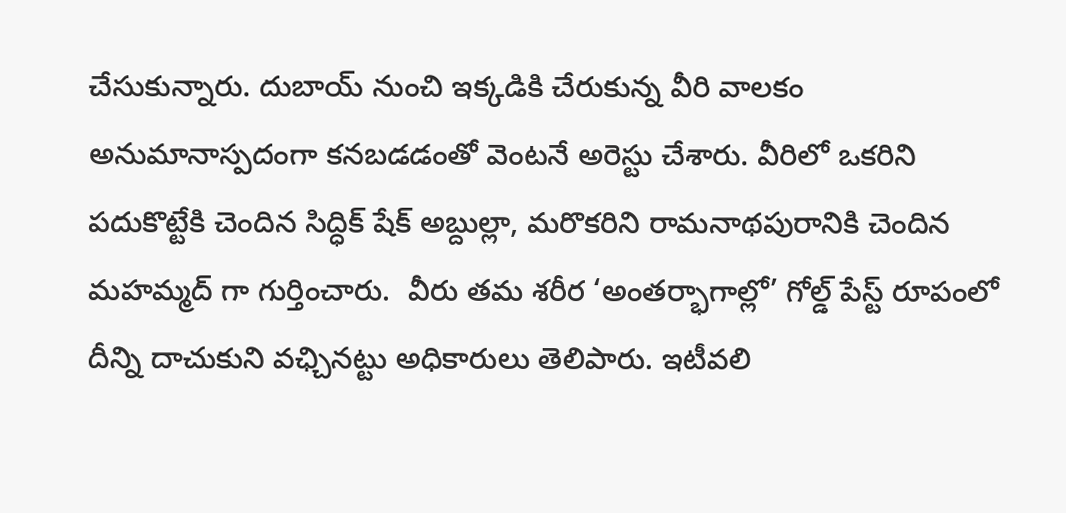చేసుకున్నారు. దుబాయ్ నుంచి ఇక్కడికి చేరుకున్న వీరి వాలకం అనుమానాస్పదంగా కనబడడంతో వెంటనే అరెస్టు చేశారు. వీరిలో ఒకరిని పదుకొట్టేకి చెందిన సిద్ధిక్ షేక్ అబ్దుల్లా, మరొకరిని రామనాథపురానికి చెందిన మహమ్మద్ గా గుర్తించారు.  వీరు తమ శరీర ‘అంతర్భాగాల్లో’ గోల్డ్ పేస్ట్ రూపంలో దీన్ని దాచుకుని వఛ్చినట్టు అధికారులు తెలిపారు. ఇటీవలి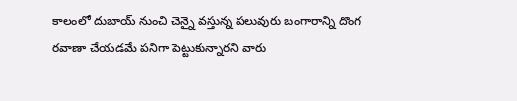కాలంలో దుబాయ్ నుంచి చెన్నై వస్తున్న పలువురు బంగారాన్ని దొంగ రవాణా చేయడమే పనిగా పెట్టుకున్నారని వారు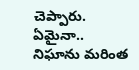చెప్పారు. ఏమైనా.. నిఘాను మరింత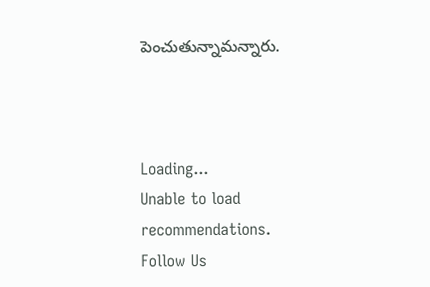పెంచుతున్నామన్నారు.



Loading...
Unable to load recommendations.
Follow Us